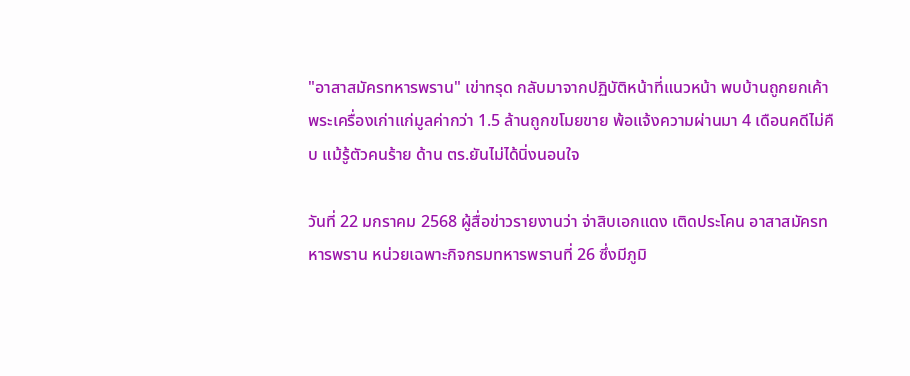"อาสาสมัครทหารพราน" เข่าทรุด กลับมาจากปฏิบัติหน้าที่แนวหน้า พบบ้านถูกยกเค้า พระเครื่องเก่าแก่มูลค่ากว่า 1.5 ล้านถูกขโมยขาย พ้อแจ้งความผ่านมา 4 เดือนคดีไม่คืบ แม้รู้ตัวคนร้าย ด้าน ตร.ยันไม่ได้นิ่งนอนใจ

วันที่ 22 มกราคม 2568 ผู้สื่อข่าวรายงานว่า จ่าสิบเอกแดง เติดประโคน อาสาสมัครทหารพราน หน่วยเฉพาะกิจกรมทหารพรานที่ 26 ซึ่งมีภูมิ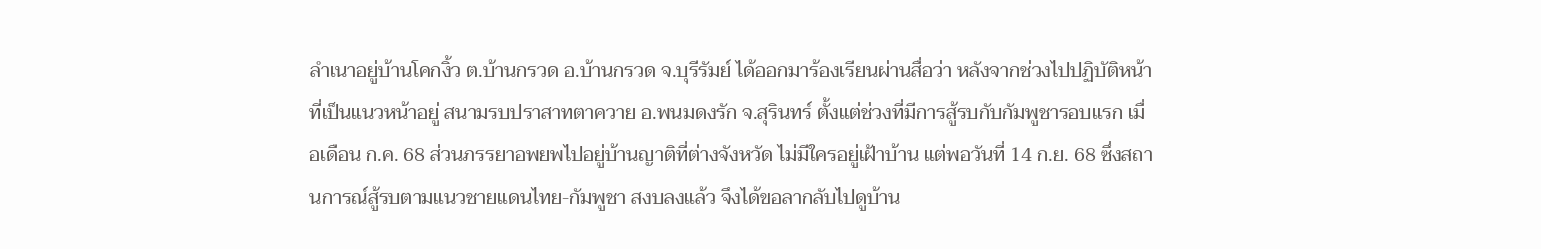ลำเนาอยู่บ้านโคกงิ้ว ต.บ้านกรวด อ.บ้านกรวด จ.บุรีรัมย์ ได้ออกมาร้องเรียนผ่านสื่อว่า หลังจากช่วงไปปฏิบัติหน้าที่เป็นแนวหน้าอยู่ สนามรบปราสาทตาควาย อ.พนมดงรัก จ.สุรินทร์ ตั้งแต่ช่วงที่มีการสู้รบกับกัมพูชารอบแรก เมื่อเดือน ก.ค. 68 ส่วนภรรยาอพยพไปอยู่บ้านญาติที่ต่างจังหวัด ไม่มีใครอยู่เฝ้าบ้าน แต่พอวันที่ 14 ก.ย. 68 ซึ่งสถานการณ์สู้รบตามแนวชายแดนไทย-กัมพูชา สงบลงแล้ว จึงได้ขอลากลับไปดูบ้าน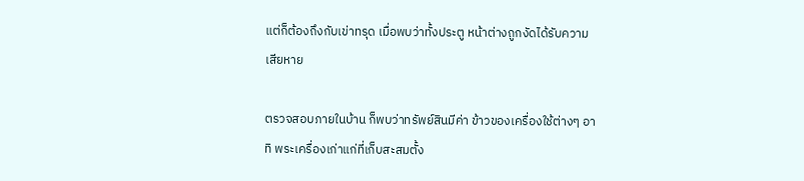แต่ก็ต้องถึงกับเข่าทรุด เมื่อพบว่าทั้งประตู หน้าต่างถูกงัดได้รับความเสียหาย

ตรวจสอบภายในบ้าน ก็พบว่าทรัพย์สินมีค่า ข้าวของเครื่องใช้ต่างๆ อาทิ พระเครื่องเก่าแก่ที่เก็บสะสมตั้ง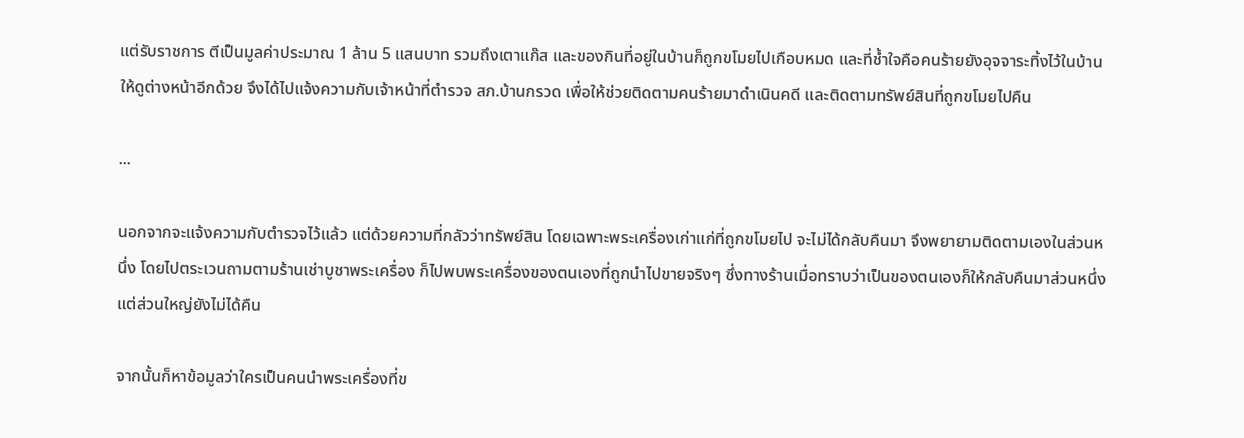แต่รับราชการ ตีเป็นมูลค่าประมาณ 1 ล้าน 5 แสนบาท รวมถึงเตาแก๊ส และของกินที่อยู่ในบ้านก็ถูกขโมยไปเกือบหมด และที่ช้ำใจคือคนร้ายยังอุจจาระทิ้งไว้ในบ้านให้ดูต่างหน้าอีกด้วย จึงได้ไปแจ้งความกับเจ้าหน้าที่ตำรวจ สภ.บ้านกรวด เพื่อให้ช่วยติดตามคนร้ายมาดำเนินคดี และติดตามทรัพย์สินที่ถูกขโมยไปคืน

...

นอกจากจะแจ้งความกับตำรวจไว้แล้ว แต่ด้วยความที่กลัวว่าทรัพย์สิน โดยเฉพาะพระเครื่องเก่าแก่ที่ถูกขโมยไป จะไม่ได้กลับคืนมา จึงพยายามติดตามเองในส่วนหนึ่ง โดยไปตระเวนถามตามร้านเช่าบูชาพระเครื่อง ก็ไปพบพระเครื่องของตนเองที่ถูกนำไปขายจริงๆ ซึ่งทางร้านเมื่อทราบว่าเป็นของตนเองก็ให้กลับคืนมาส่วนหนึ่ง แต่ส่วนใหญ่ยังไม่ได้คืน

จากนั้นก็หาข้อมูลว่าใครเป็นคนนำพระเครื่องที่ข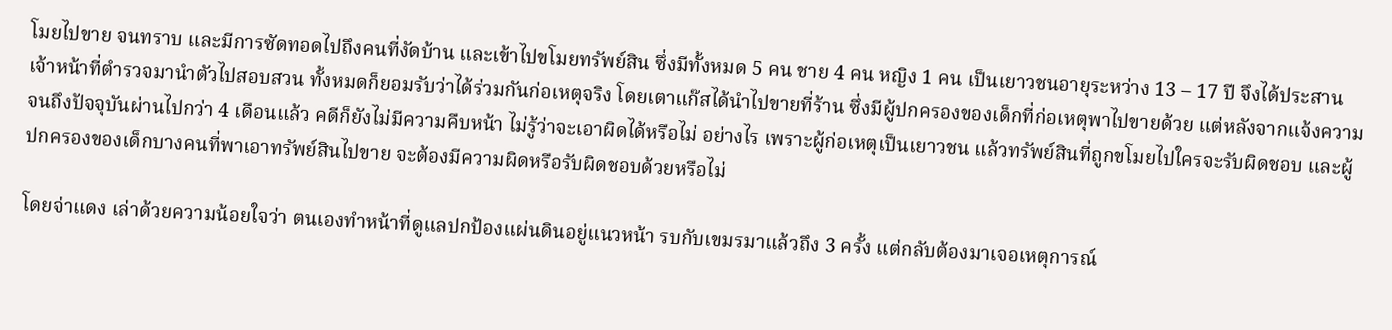โมยไปขาย จนทราบ และมีการซัดทอดไปถึงคนที่งัดบ้าน และเข้าไปขโมยทรัพย์สิน ซึ่งมีทั้งหมด 5 คน ชาย 4 คน หญิง 1 คน เป็นเยาวชนอายุระหว่าง 13 – 17 ปี จึงได้ประสานเจ้าหน้าที่ตำรวจมานำตัวไปสอบสวน ทั้งหมดก็ยอมรับว่าได้ร่วมกันก่อเหตุจริง โดยเตาแก๊สได้นำไปขายที่ร้าน ซึ่งมีผู้ปกครองของเด็กที่ก่อเหตุพาไปขายด้วย แต่หลังจากแจ้งความ จนถึงปัจจุบันผ่านไปกว่า 4 เดือนแล้ว คดีก็ยังไม่มีความคืบหน้า ไม่รู้ว่าจะเอาผิดได้หรือไม่ อย่างไร เพราะผู้ก่อเหตุเป็นเยาวชน แล้วทรัพย์สินที่ถูกขโมยไปใครจะรับผิดชอบ และผู้ปกครองของเด็กบางคนที่พาเอาทรัพย์สินไปขาย จะต้องมีความผิดหรือรับผิดชอบด้วยหรือไม่

โดยจ่าแดง เล่าด้วยความน้อยใจว่า ตนเองทำหน้าที่ดูแลปกป้องแผ่นดินอยู่แนวหน้า รบกับเขมรมาแล้วถึง 3 ครั้ง แต่กลับต้องมาเจอเหตุการณ์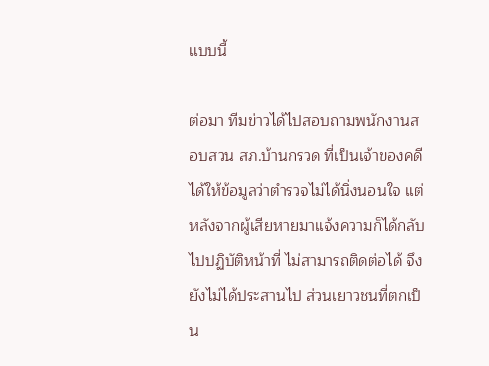แบบนี้

ต่อมา ทีมข่าวได้ไปสอบถามพนักงานสอบสวน สภ.บ้านกรวด ที่เป็นเจ้าของคดี ได้ให้ข้อมูลว่าตำรวจไม่ได้นิ่งนอนใจ แต่หลังจากผู้เสียหายมาแจ้งความก็ได้กลับไปปฏิบัติหน้าที่ ไม่สามารถติดต่อได้ จึงยังไม่ได้ประสานไป ส่วนเยาวชนที่ตกเป็น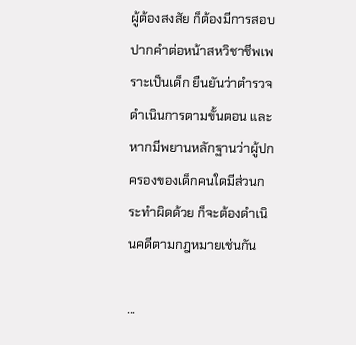ผู้ต้องสงสัย ก็ต้องมีการสอบปากคำต่อหน้าสหวิชาชีพเพราะเป็นเด็ก ยืนยันว่าตำรวจดำเนินการตามขั้นตอน และหากมีพยานหลักฐานว่าผู้ปกครองของเด็กคนใดมีส่วนกระทำผิดด้วย ก็จะต้องดำเนินคดีตามกฎหมายเช่นกัน

...